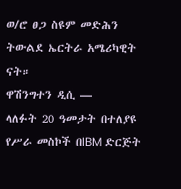ወ/ሮ ፀጋ ስዩም መድሕን ትውልደ ኤርትራ አሜሪካዊት ናት።
ዋሽንግተን ዲሲ —
ላለፉት 20 ዓመታት በተለያዩ የሥራ መስኮች በIBM ድርጅት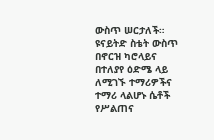ውስጥ ሠርታለች። ዩናይትድ ስቴት ውስጥ በኖርዝ ካሮላይና በተለያየ ዕድሜ ላይ ለሚገኙ ተማሪዎችና ተማሪ ላልሆኑ ሴቶች የሥልጠና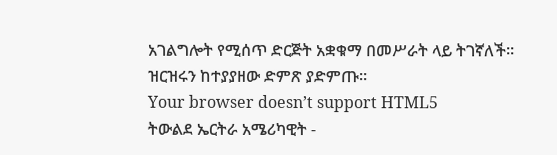አገልግሎት የሚሰጥ ድርጅት አቋቁማ በመሥራት ላይ ትገኛለች።
ዝርዝሩን ከተያያዘው ድምጽ ያድምጡ።
Your browser doesn’t support HTML5
ትውልደ ኤርትራ አሜሪካዊት -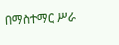በማስተማር ሥራ